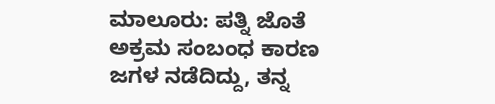ಮಾಲೂರು: ಪತ್ನಿ ಜೊತೆ ಅಕ್ರಮ ಸಂಬಂಧ ಕಾರಣ ಜಗಳ ನಡೆದಿದ್ದು, ತನ್ನ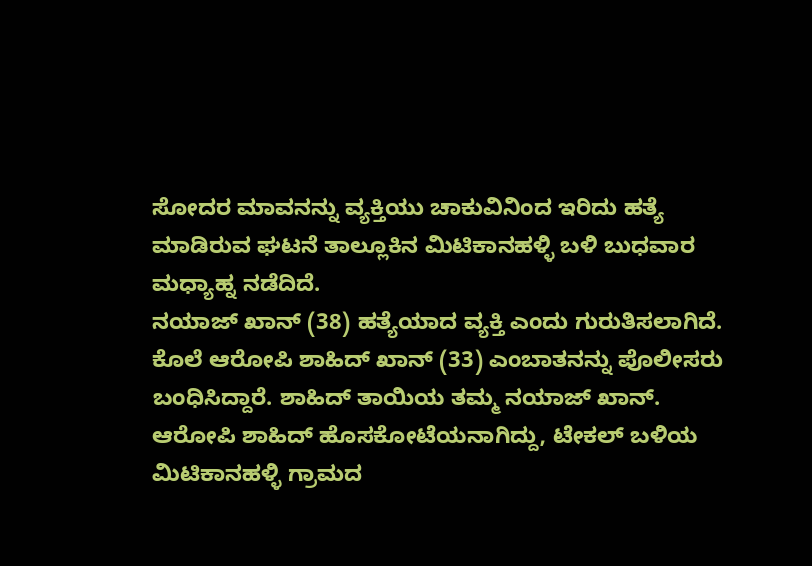ಸೋದರ ಮಾವನನ್ನು ವ್ಯಕ್ತಿಯು ಚಾಕುವಿನಿಂದ ಇರಿದು ಹತ್ಯೆ ಮಾಡಿರುವ ಘಟನೆ ತಾಲ್ಲೂಕಿನ ಮಿಟಿಕಾನಹಳ್ಳಿ ಬಳಿ ಬುಧವಾರ ಮಧ್ಯಾಹ್ನ ನಡೆದಿದೆ.
ನಯಾಜ್ ಖಾನ್ (38) ಹತ್ಯೆಯಾದ ವ್ಯಕ್ತಿ ಎಂದು ಗುರುತಿಸಲಾಗಿದೆ. ಕೊಲೆ ಆರೋಪಿ ಶಾಹಿದ್ ಖಾನ್ (33) ಎಂಬಾತನನ್ನು ಪೊಲೀಸರು ಬಂಧಿಸಿದ್ದಾರೆ. ಶಾಹಿದ್ ತಾಯಿಯ ತಮ್ಮ ನಯಾಜ್ ಖಾನ್.
ಆರೋಪಿ ಶಾಹಿದ್ ಹೊಸಕೋಟೆಯನಾಗಿದ್ದು, ಟೇಕಲ್ ಬಳಿಯ ಮಿಟಿಕಾನಹಳ್ಳಿ ಗ್ರಾಮದ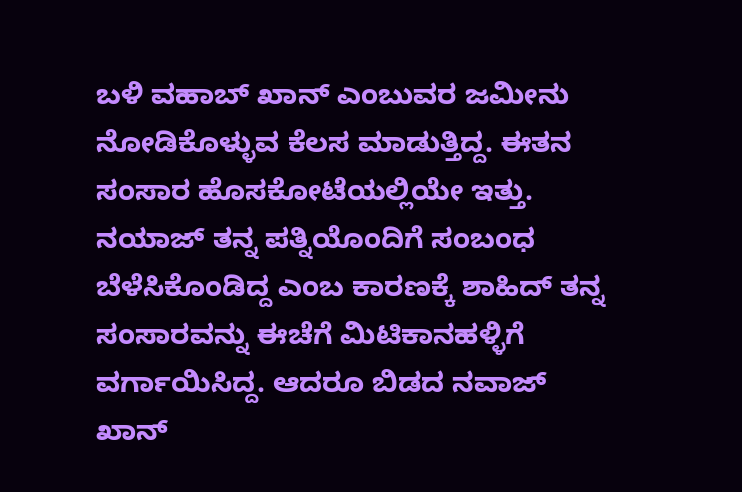ಬಳಿ ವಹಾಬ್ ಖಾನ್ ಎಂಬುವರ ಜಮೀನು ನೋಡಿಕೊಳ್ಳುವ ಕೆಲಸ ಮಾಡುತ್ತಿದ್ದ. ಈತನ ಸಂಸಾರ ಹೊಸಕೋಟೆಯಲ್ಲಿಯೇ ಇತ್ತು. ನಯಾಜ್ ತನ್ನ ಪತ್ನಿಯೊಂದಿಗೆ ಸಂಬಂಧ ಬೆಳೆಸಿಕೊಂಡಿದ್ದ ಎಂಬ ಕಾರಣಕ್ಕೆ ಶಾಹಿದ್ ತನ್ನ ಸಂಸಾರವನ್ನು ಈಚೆಗೆ ಮಿಟಿಕಾನಹಳ್ಳಿಗೆ ವರ್ಗಾಯಿಸಿದ್ದ. ಆದರೂ ಬಿಡದ ನವಾಜ್ ಖಾನ್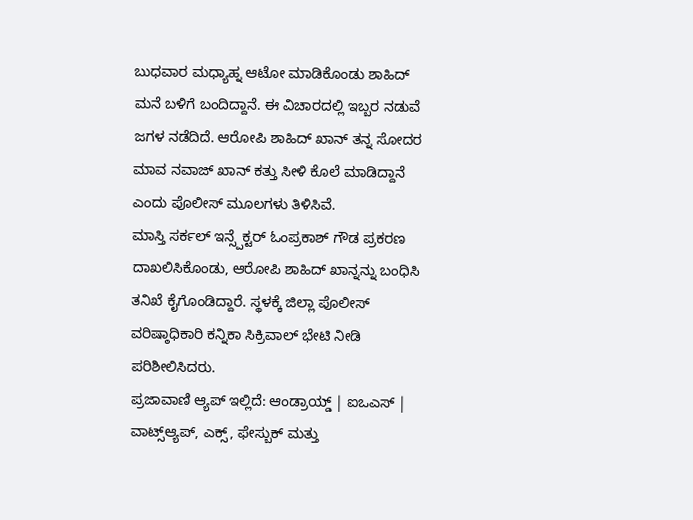ಬುಧವಾರ ಮಧ್ಯಾಹ್ನ ಆಟೋ ಮಾಡಿಕೊಂಡು ಶಾಹಿದ್ ಮನೆ ಬಳಿಗೆ ಬಂದಿದ್ದಾನೆ. ಈ ವಿಚಾರದಲ್ಲಿ ಇಬ್ಬರ ನಡುವೆ ಜಗಳ ನಡೆದಿದೆ. ಆರೋಪಿ ಶಾಹಿದ್ ಖಾನ್ ತನ್ನ ಸೋದರ ಮಾವ ನವಾಜ್ ಖಾನ್ ಕತ್ತು ಸೀಳಿ ಕೊಲೆ ಮಾಡಿದ್ದಾನೆ ಎಂದು ಪೊಲೀಸ್ ಮೂಲಗಳು ತಿಳಿಸಿವೆ.
ಮಾಸ್ತಿ ಸರ್ಕಲ್ ಇನ್ಸ್ಪೆಕ್ಟರ್ ಓಂಪ್ರಕಾಶ್ ಗೌಡ ಪ್ರಕರಣ ದಾಖಲಿಸಿಕೊಂಡು, ಆರೋಪಿ ಶಾಹಿದ್ ಖಾನ್ನನ್ನು ಬಂಧಿಸಿ ತನಿಖೆ ಕೈಗೊಂಡಿದ್ದಾರೆ. ಸ್ಥಳಕ್ಕೆ ಜಿಲ್ಲಾ ಪೊಲೀಸ್ ವರಿಷ್ಠಾಧಿಕಾರಿ ಕನ್ನಿಕಾ ಸಿಕ್ರಿವಾಲ್ ಭೇಟಿ ನೀಡಿ ಪರಿಶೀಲಿಸಿದರು.
ಪ್ರಜಾವಾಣಿ ಆ್ಯಪ್ ಇಲ್ಲಿದೆ: ಆಂಡ್ರಾಯ್ಡ್ | ಐಒಎಸ್ | ವಾಟ್ಸ್ಆ್ಯಪ್, ಎಕ್ಸ್, ಫೇಸ್ಬುಕ್ ಮತ್ತು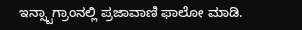ಇನ್ಸ್ಟಾಗ್ರಾಂನಲ್ಲಿ ಪ್ರಜಾವಾಣಿ ಫಾಲೋ ಮಾಡಿ.